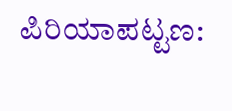ಪಿರಿಯಾಪಟ್ಟಣ: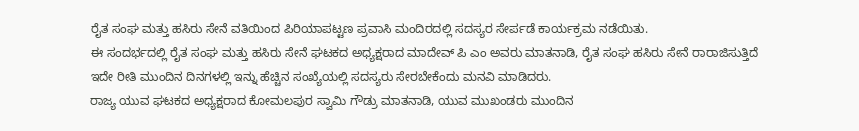ರೈತ ಸಂಘ ಮತ್ತು ಹಸಿರು ಸೇನೆ ವತಿಯಿಂದ ಪಿರಿಯಾಪಟ್ಟಣ ಪ್ರವಾಸಿ ಮಂದಿರದಲ್ಲಿ ಸದಸ್ಯರ ಸೇರ್ಪಡೆ ಕಾರ್ಯಕ್ರಮ ನಡೆಯಿತು.
ಈ ಸಂದರ್ಭದಲ್ಲಿ ರೈತ ಸಂಘ ಮತ್ತು ಹಸಿರು ಸೇನೆ ಘಟಕದ ಅಧ್ಯಕ್ಷರಾದ ಮಾದೇವ್ ಪಿ ಎಂ ಅವರು ಮಾತನಾಡಿ, ರೈತ ಸಂಘ ಹಸಿರು ಸೇನೆ ರಾರಾಜಿಸುತ್ತಿದೆ ಇದೇ ರೀತಿ ಮುಂದಿನ ದಿನಗಳಲ್ಲಿ ಇನ್ನು ಹೆಚ್ಚಿನ ಸಂಖ್ಯೆಯಲ್ಲಿ ಸದಸ್ಯರು ಸೇರಬೇಕೆಂದು ಮನವಿ ಮಾಡಿದರು.
ರಾಜ್ಯ ಯುವ ಘಟಕದ ಅಧ್ಯಕ್ಷರಾದ ಕೋಮಲಪುರ ಸ್ವಾಮಿ ಗೌಡ್ರು ಮಾತನಾಡಿ, ಯುವ ಮುಖಂಡರು ಮುಂದಿನ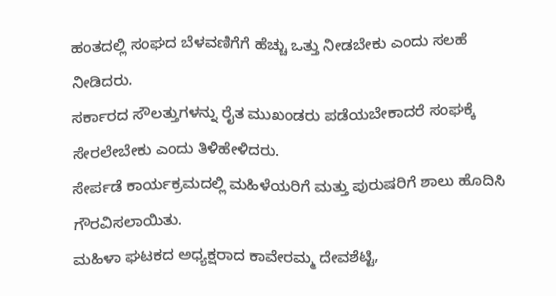ಹಂತದಲ್ಲಿ ಸಂಘದ ಬೆಳವಣಿಗೆಗೆ ಹೆಚ್ಚು ಒತ್ತು ನೀಡಬೇಕು ಎಂದು ಸಲಹೆ ನೀಡಿದರು.
ಸರ್ಕಾರದ ಸೌಲತ್ತುಗಳನ್ನು ರೈತ ಮುಖಂಡರು ಪಡೆಯಬೇಕಾದರೆ ಸಂಘಕ್ಕೆ ಸೇರಲೇಬೇಕು ಎಂದು ತಿಳಿಹೇಳಿದರು.
ಸೇರ್ಪಡೆ ಕಾರ್ಯಕ್ರಮದಲ್ಲಿ ಮಹಿಳೆಯರಿಗೆ ಮತ್ತು ಪುರುಷರಿಗೆ ಶಾಲು ಹೊದಿಸಿ ಗೌರವಿಸಲಾಯಿತು.
ಮಹಿಳಾ ಘಟಕದ ಅಧ್ಯಕ್ಷರಾದ ಕಾವೇರಮ್ಮ ದೇವಶೆಟ್ಟಿ,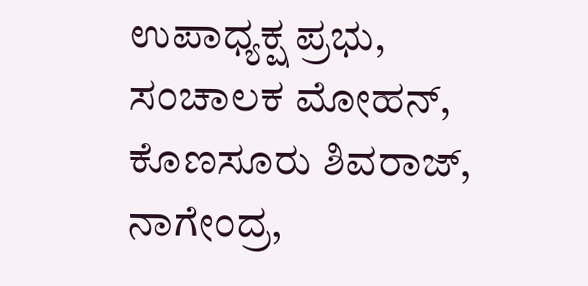ಉಪಾಧ್ಯಕ್ಷ ಪ್ರಭು, ಸಂಚಾಲಕ ಮೋಹನ್, ಕೊಣಸೂರು ಶಿವರಾಜ್, ನಾಗೇಂದ್ರ,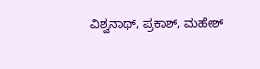ವಿಶ್ವನಾಥ್, ಪ್ರಕಾಶ್, ಮಹೇಶ್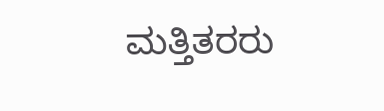ಮತ್ತಿತರರು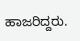ಹಾಜರಿದ್ದರು.